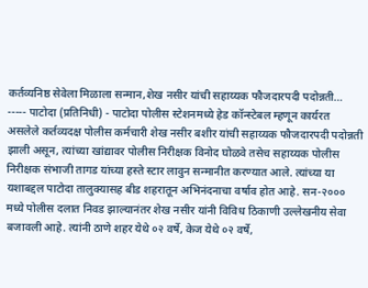कर्तव्यनिष्ठ सेवेला मिळाला सन्मान,शेख नसीर यांची सहाय्यक फौजदारपदी पदोन्नती... ----- पाटोदा (प्रतिनिधी) - पाटोदा पोलीस स्टेशनमध्ये हेड कॉन्स्टेबल म्हणून कार्यरत असलेले कर्तव्यदक्ष पोलीस कर्मचारी शेख नसीर बशीर यांची सहाय्यक फौजदारपदी पदोन्नती झाली असून, त्यांच्या खांद्यावर पोलीस निरीक्षक विनोद घोळवे तसेच सहाय्यक पोलीस निरीक्षक संभाजी तागड यांच्या हस्ते स्टार लावुन सन्मानीत करण्यात आले. त्यांच्या या यशाबद्दल पाटोदा तालुक्यासह बीड शहरातून अभिनंदनाचा वर्षाव होत आहे. सन-२००० मध्ये पोलीस दलात निवड झाल्यानंतर शेख नसीर यांनी विविध ठिकाणी उल्लेखनीय सेवा बजावली आहे. त्यांनी ठाणे शहर येथे ०२ वर्षे, केज येथे ०२ वर्षे,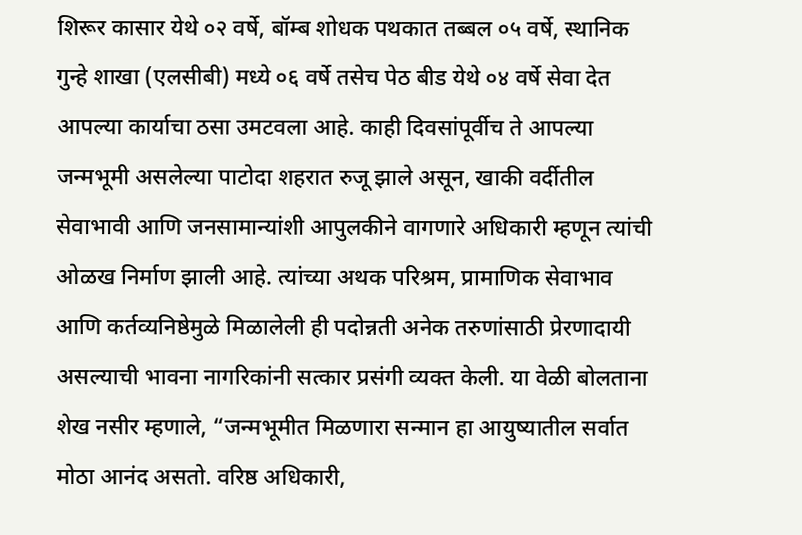शिरूर कासार येथे ०२ वर्षे, बॉम्ब शोधक पथकात तब्बल ०५ वर्षे, स्थानिक गुन्हे शाखा (एलसीबी) मध्ये ०६ वर्षे तसेच पेठ बीड येथे ०४ वर्षे सेवा देत आपल्या कार्याचा ठसा उमटवला आहे. काही दिवसांपूर्वीच ते आपल्या जन्मभूमी असलेल्या पाटोदा शहरात रुजू झाले असून, खाकी वर्दीतील सेवाभावी आणि जनसामान्यांशी आपुलकीने वागणारे अधिकारी म्हणून त्यांची ओळख निर्माण झाली आहे. त्यांच्या अथक परिश्रम, प्रामाणिक सेवाभाव आणि कर्तव्यनिष्ठेमुळे मिळालेली ही पदोन्नती अनेक तरुणांसाठी प्रेरणादायी असल्याची भावना नागरिकांनी सत्कार प्रसंगी व्यक्त केली. या वेळी बोलताना शेख नसीर म्हणाले, “जन्मभूमीत मिळणारा सन्मान हा आयुष्यातील सर्वात मोठा आनंद असतो. वरिष्ठ अधिकारी,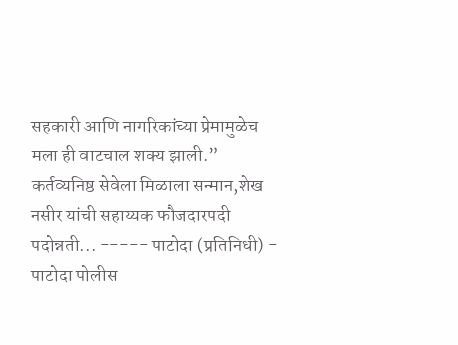सहकारी आणि नागरिकांच्या प्रेमामुळेच मला ही वाटचाल शक्य झाली.”
कर्तव्यनिष्ठ सेवेला मिळाला सन्मान,शेख नसीर यांची सहाय्यक फौजदारपदी पदोन्नती... ----- पाटोदा (प्रतिनिधी) - पाटोदा पोलीस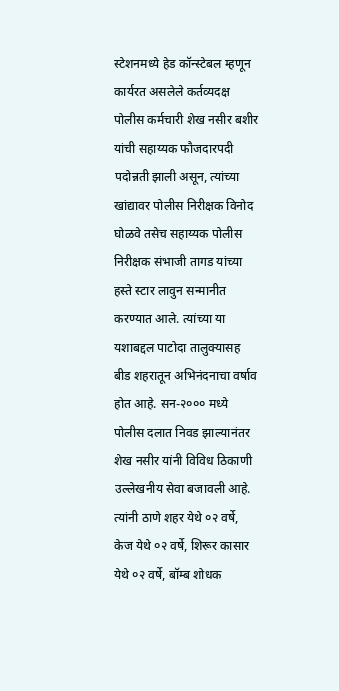स्टेशनमध्ये हेड कॉन्स्टेबल म्हणून कार्यरत असलेले कर्तव्यदक्ष पोलीस कर्मचारी शेख नसीर बशीर यांची सहाय्यक फौजदारपदी पदोन्नती झाली असून, त्यांच्या खांद्यावर पोलीस निरीक्षक विनोद घोळवे तसेच सहाय्यक पोलीस निरीक्षक संभाजी तागड यांच्या हस्ते स्टार लावुन सन्मानीत करण्यात आले. त्यांच्या या यशाबद्दल पाटोदा तालुक्यासह बीड शहरातून अभिनंदनाचा वर्षाव होत आहे. सन-२००० मध्ये पोलीस दलात निवड झाल्यानंतर शेख नसीर यांनी विविध ठिकाणी उल्लेखनीय सेवा बजावली आहे. त्यांनी ठाणे शहर येथे ०२ वर्षे, केज येथे ०२ वर्षे, शिरूर कासार येथे ०२ वर्षे, बॉम्ब शोधक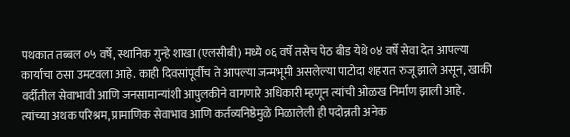पथकात तब्बल ०५ वर्षे, स्थानिक गुन्हे शाखा (एलसीबी) मध्ये ०६ वर्षे तसेच पेठ बीड येथे ०४ वर्षे सेवा देत आपल्या कार्याचा ठसा उमटवला आहे. काही दिवसांपूर्वीच ते आपल्या जन्मभूमी असलेल्या पाटोदा शहरात रुजू झाले असून, खाकी वर्दीतील सेवाभावी आणि जनसामान्यांशी आपुलकीने वागणारे अधिकारी म्हणून त्यांची ओळख निर्माण झाली आहे. त्यांच्या अथक परिश्रम, प्रामाणिक सेवाभाव आणि कर्तव्यनिष्ठेमुळे मिळालेली ही पदोन्नती अनेक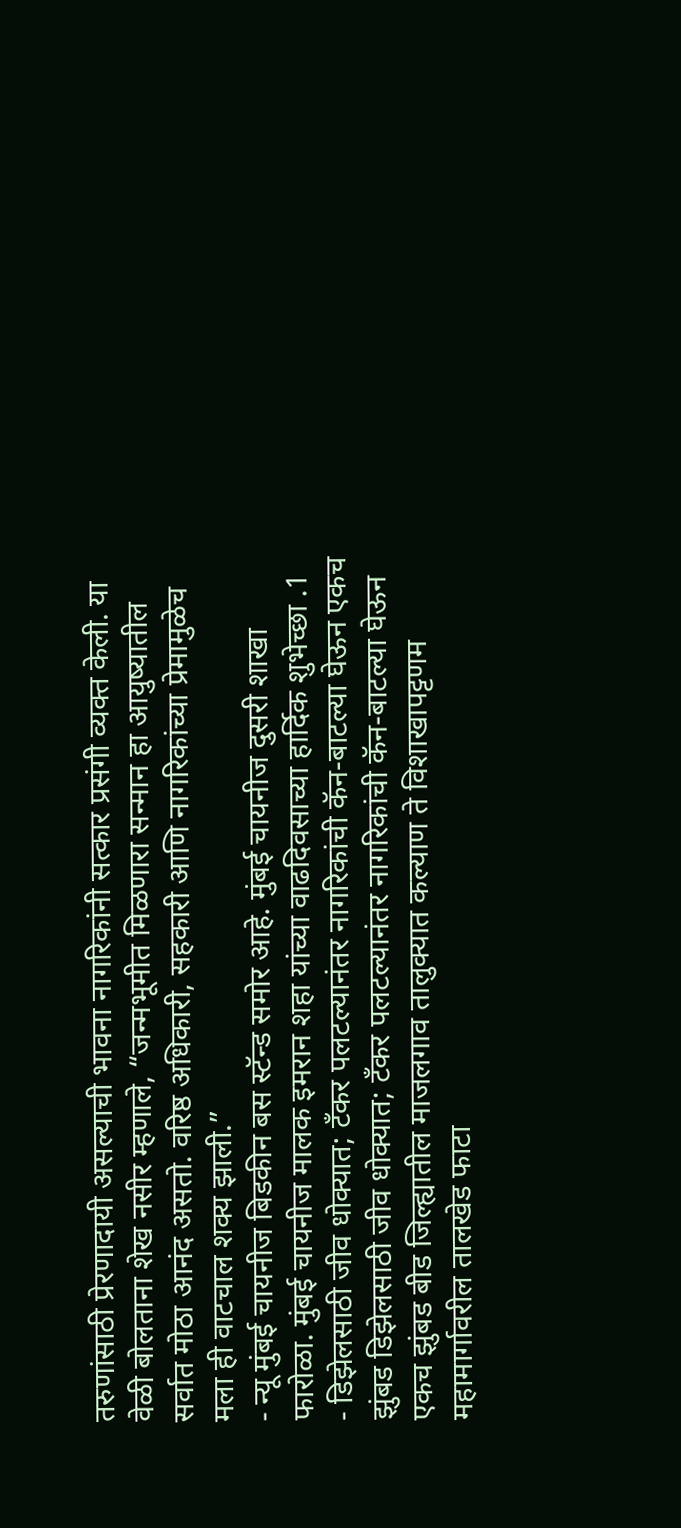तरुणांसाठी प्रेरणादायी असल्याची भावना नागरिकांनी सत्कार प्रसंगी व्यक्त केली. या वेळी बोलताना शेख नसीर म्हणाले, “जन्मभूमीत मिळणारा सन्मान हा आयुष्यातील सर्वात मोठा आनंद असतो. वरिष्ठ अधिकारी, सहकारी आणि नागरिकांच्या प्रेमामुळेच मला ही वाटचाल शक्य झाली.”
- न्यू मुंबई चायनीज बिडकीन बस स्टॅन्ड समोर आहे. मुंबई चायनीज दुसरी शाखा फारोळा. मुंबई चायनीज मालक इमरान शहा यांच्या वाढदिवसाच्या हार्दिक शुभेच्छा .1
- डिझेलसाठी जीव धोक्यात; टँकर पलटल्यानंतर नागरिकांची कॅन-बाटल्या घेऊन एकच झुंबड डिझेलसाठी जीव धोक्यात; टँकर पलटल्यानंतर नागरिकांची कॅन-बाटल्या घेऊन एकच झुंबड बीड जिल्ह्यातील माजलगाव तालुक्यात कल्याण ते विशाखापट्टणम महामार्गावरील तालखेड फाटा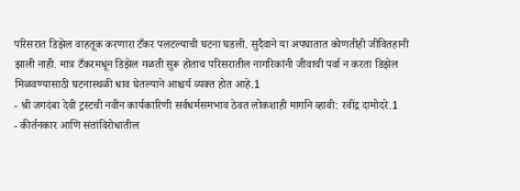परिसरात डिझेल वाहतूक करणारा टँकर पलटल्याची घटना घडली. सुदैवाने या अपघातात कोणतीही जीवितहानी झाली नाही. मात्र टँकरमधून डिझेल गळती सुरू होताच परिसरातील नागरिकांनी जीवाची पर्वा न करता डिझेल मिळवण्यासाठी घटनास्थळी धाव घेतल्याने आश्चर्य व्यक्त होत आहे.1
- श्री जगदंबा देवी ट्रस्टची नवीन कार्यकारिणी सर्वधर्मसमभाव ठेवत लोकशाही मार्गाने व्हावी: रवींद्र दामोदरे.1
- कीर्तनकार आणि संतांविरोधातील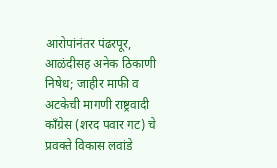आरोपांनंतर पंढरपूर, आळंदीसह अनेक ठिकाणी निषेध; जाहीर माफी व अटकेची मागणी राष्ट्रवादी काँग्रेस (शरद पवार गट) चे प्रवक्ते विकास लवांडे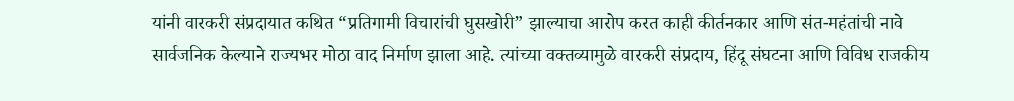यांनी वारकरी संप्रदायात कथित “प्रतिगामी विचारांची घुसखोरी” झाल्याचा आरोप करत काही कीर्तनकार आणि संत-महंतांची नावे सार्वजनिक केल्याने राज्यभर मोठा वाद निर्माण झाला आहे. त्यांच्या वक्तव्यामुळे वारकरी संप्रदाय, हिंदू संघटना आणि विविध राजकीय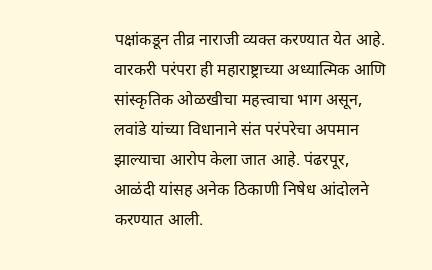पक्षांकडून तीव्र नाराजी व्यक्त करण्यात येत आहे. वारकरी परंपरा ही महाराष्ट्राच्या अध्यात्मिक आणि सांस्कृतिक ओळखीचा महत्त्वाचा भाग असून, लवांडे यांच्या विधानाने संत परंपरेचा अपमान झाल्याचा आरोप केला जात आहे. पंढरपूर, आळंदी यांसह अनेक ठिकाणी निषेध आंदोलने करण्यात आली.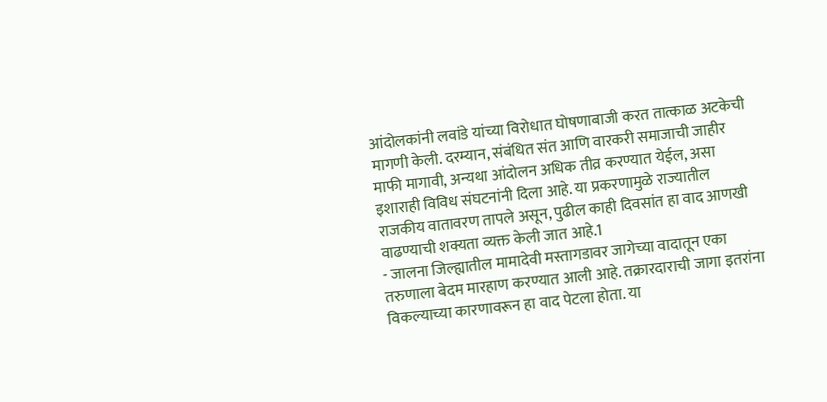आंदोलकांनी लवांडे यांच्या विरोधात घोषणाबाजी करत तात्काळ अटकेची मागणी केली. दरम्यान, संबंधित संत आणि वारकरी समाजाची जाहीर माफी मागावी, अन्यथा आंदोलन अधिक तीव्र करण्यात येईल, असा इशाराही विविध संघटनांनी दिला आहे. या प्रकरणामुळे राज्यातील राजकीय वातावरण तापले असून, पुढील काही दिवसांत हा वाद आणखी वाढण्याची शक्यता व्यक्त केली जात आहे.1
- जालना जिल्ह्यातील मामादेवी मस्तागडावर जागेच्या वादातून एका तरुणाला बेदम मारहाण करण्यात आली आहे. तक्रारदाराची जागा इतरांना विकल्याच्या कारणावरून हा वाद पेटला होता. या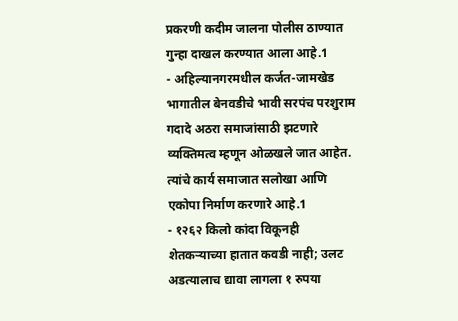प्रकरणी कदीम जालना पोलीस ठाण्यात गुन्हा दाखल करण्यात आला आहे.1
- अहिल्यानगरमधील कर्जत-जामखेड भागातील बेनवडीचे भावी सरपंच परशुराम गदादे अठरा समाजांसाठी झटणारे व्यक्तिमत्व म्हणून ओळखले जात आहेत. त्यांचे कार्य समाजात सलोखा आणि एकोपा निर्माण करणारे आहे.1
- १२६२ किलो कांदा विकूनही शेतकऱ्याच्या हातात कवडी नाही; उलट अडत्यालाच द्यावा लागला १ रुपया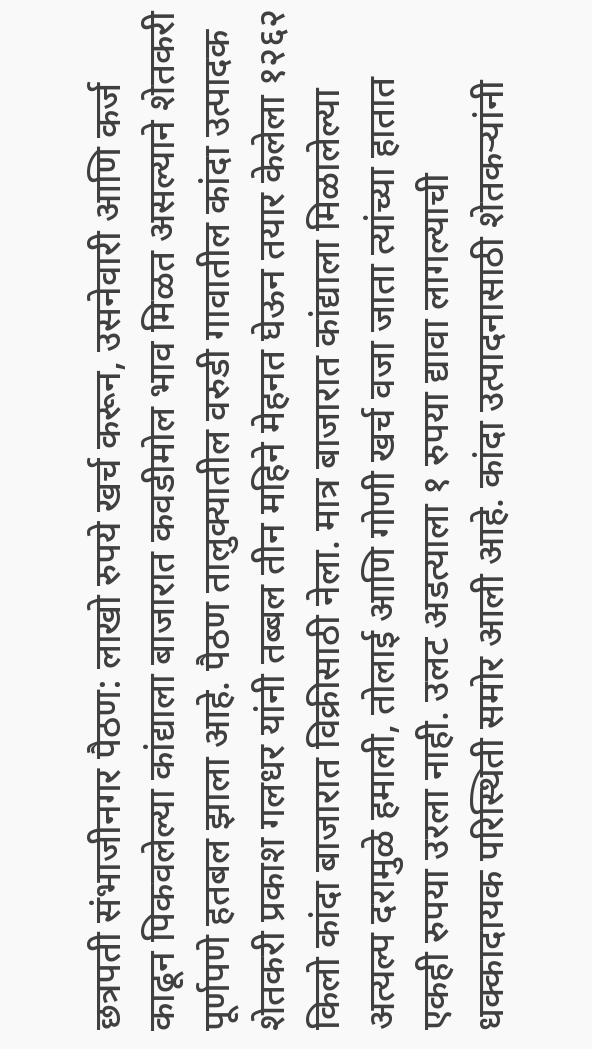छत्रपती संभाजीनगर पैठण: लाखो रुपये खर्च करून, उसनेवारी आणि कर्ज काढून पिकवलेल्या कांद्याला बाजारात कवडीमोल भाव मिळत असल्याने शेतकरी पूर्णपणे हतबल झाला आहे. पैठण तालुक्यातील वरुडी गावातील कांदा उत्पादक शेतकरी प्रकाश गलधर यांनी तब्बल तीन महिने मेहनत घेऊन तयार केलेला १२६२ किलो कांदा बाजारात विक्रीसाठी नेला. मात्र बाजारात कांद्याला मिळालेल्या अत्यल्प दरामुळे हमाली, तोलाई आणि गोणी खर्च वजा जाता त्यांच्या हातात एकही रुपया उरला नाही. उलट अडत्याला १ रुपया द्यावा लागल्याची धक्कादायक परिस्थिती समोर आली आहे. कांदा उत्पादनासाठी शेतकऱ्यांनी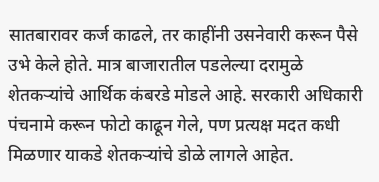सातबारावर कर्ज काढले, तर काहींनी उसनेवारी करून पैसे उभे केले होते. मात्र बाजारातील पडलेल्या दरामुळे शेतकऱ्यांचे आर्थिक कंबरडे मोडले आहे. सरकारी अधिकारी पंचनामे करून फोटो काढून गेले, पण प्रत्यक्ष मदत कधी मिळणार याकडे शेतकऱ्यांचे डोळे लागले आहेत.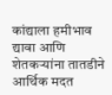कांद्याला हमीभाव द्यावा आणि शेतकऱ्यांना तातडीने आर्थिक मदत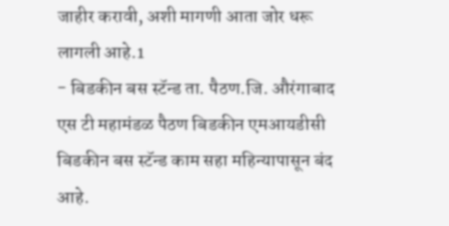जाहीर करावी, अशी मागणी आता जोर धरू लागली आहे.1
- बिडकीन बस स्टॅन्ड ता. पैठण.जि. औरंगाबाद एस टी महामंडळ पैठण बिडकीन एमआयडीसी बिडकीन बस स्टॅन्ड काम सहा महिन्यापासून बंद आहे.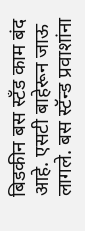बिडकीन बस स्टँड काम बंद आहे. एसटी बाहेरून जाऊ लागले. बस स्टॅन्ड प्रवाशांना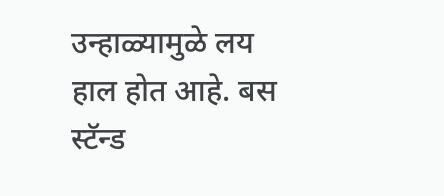उन्हाळ्यामुळे लय हाल होत आहे. बस स्टॅन्ड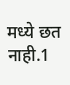मध्ये छत नाही.1